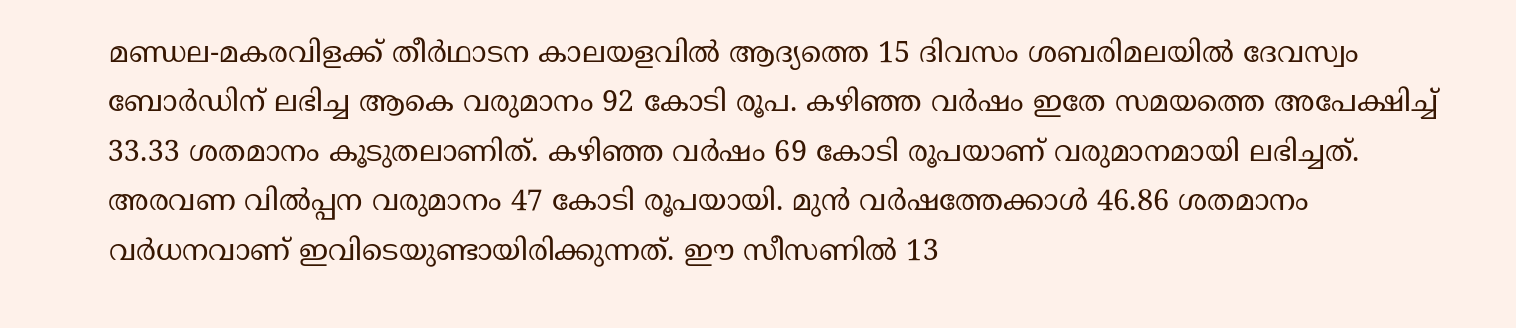മണ്ഡല-മകരവിളക്ക് തീർഥാടന കാലയളവിൽ ആദ്യത്തെ 15 ദിവസം ശബരിമലയിൽ ദേവസ്വം ബോർഡിന് ലഭിച്ച ആകെ വരുമാനം 92 കോടി രൂപ. കഴിഞ്ഞ വർഷം ഇതേ സമയത്തെ അപേക്ഷിച്ച് 33.33 ശതമാനം കൂടുതലാണിത്. കഴിഞ്ഞ വർഷം 69 കോടി രൂപയാണ് വരുമാനമായി ലഭിച്ചത്. അരവണ വിൽപ്പന വരുമാനം 47 കോടി രൂപയായി. മുൻ വർഷത്തേക്കാൾ 46.86 ശതമാനം വർധനവാണ് ഇവിടെയുണ്ടായിരിക്കുന്നത്. ഈ സീസണിൽ 13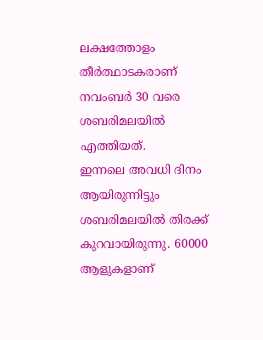ലക്ഷത്തോളം തീർത്ഥാടകരാണ് നവംബർ 30 വരെ ശബരിമലയിൽ എത്തിയത്.
ഇന്നലെ അവധി ദിനം ആയിരുന്നിട്ടും ശബരിമലയിൽ തിരക്ക് കുറവായിരുന്നു. 60000 ആളുകളാണ്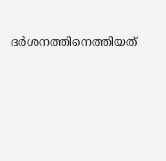ദർശനത്തിനെത്തിയത്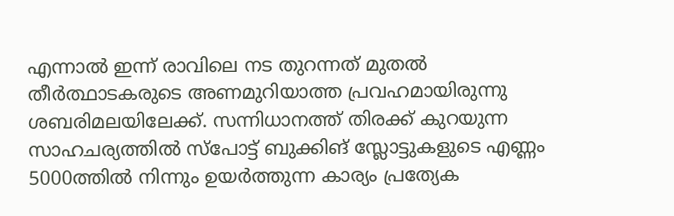എന്നാൽ ഇന്ന് രാവിലെ നട തുറന്നത് മുതൽ തീർത്ഥാടകരുടെ അണമുറിയാത്ത പ്രവഹമായിരുന്നു ശബരിമലയിലേക്ക്. സന്നിധാനത്ത് തിരക്ക് കുറയുന്ന സാഹചര്യത്തിൽ സ്പോട്ട് ബുക്കിങ് സ്ലോട്ടുകളുടെ എണ്ണം 5000ത്തിൽ നിന്നും ഉയർത്തുന്ന കാര്യം പ്രത്യേക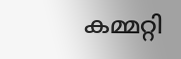കമ്മറ്റി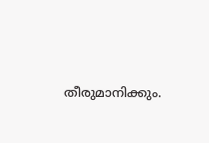തീരുമാനിക്കും.